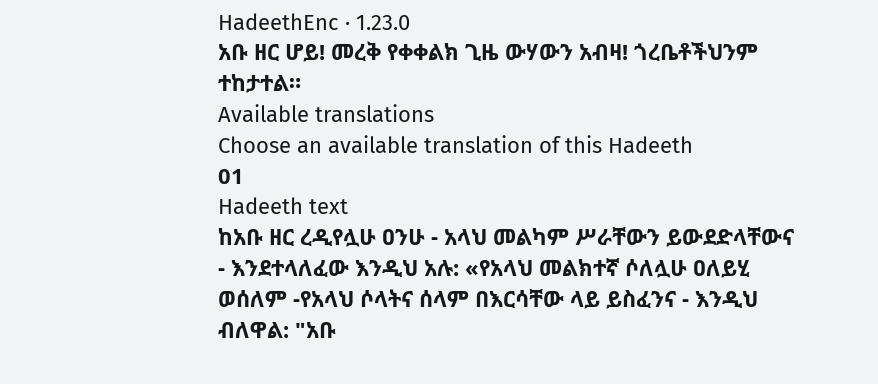HadeethEnc · 1.23.0
አቡ ዘር ሆይ! መረቅ የቀቀልክ ጊዜ ውሃውን አብዛ! ጎረቤቶችህንም ተከታተል።
Available translations
Choose an available translation of this Hadeeth
01
Hadeeth text
ከአቡ ዘር ረዲየሏሁ ዐንሁ - አላህ መልካም ሥራቸውን ይውደድላቸውና - እንደተላለፈው እንዲህ አሉ: «የአላህ መልክተኛ ሶለሏሁ ዐለይሂ ወሰለም -የአላህ ሶላትና ሰላም በእርሳቸው ላይ ይስፈንና - እንዲህ ብለዋል: "አቡ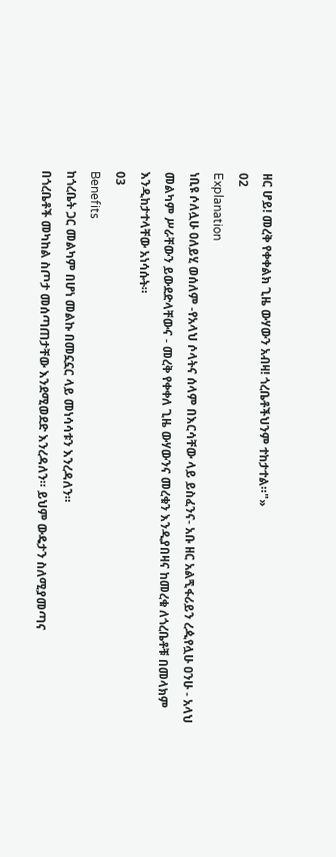ዘር ሆይ! መረቅ የቀቀልክ ጊዜ ውሃውን አብዛ! ጎረቤቶችህንም ተከታተል።"»
02
Explanation
ነቢዩ ሶለሏሁ ዐለይሂ ወሰለም -የአላህ ሶላትና ሰላም በእርሳቸው ላይ ይስፈንና- አቡ ዘር አልጚፋሪይን ረዺየሏሁ ዐንሁ - አላህ መልካም ሥራቸውን ይውደድላቸውና - መረቅ የቀቀለ ጊዜ ውሃውንና መረቁን እንዲያበዛና ከመረቁ ለጎረቤቶቹ በመላክም እንዲከታተላቸው አነሳሱት።
03
Benefits
ከጎረቤት ጋር መልካም በሆነ መልኩ በመኗኗር ላይ መነሳሳቱን እንረዳለን።
በጎረቤቶች መካከል ስጦታ መሰጣጠታቸው እንደሚወደድ እንረዳለን። ይህም ውዴታን ስለሚያመጣና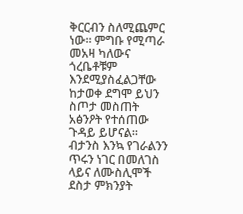ቅርርብን ስለሚጨምር ነው። ምግቡ የሚጣራ መአዛ ካለውና ጎረቤቶቹም እንደሚያስፈልጋቸው ከታወቀ ደግሞ ይህን ስጦታ መስጠት አፅንዖት የተሰጠው ጉዳይ ይሆናል።
ብታንስ እንኳ የገራልንን ጥሩን ነገር በመለገስ ላይና ለሙስሊሞች ደስታ ምክንያት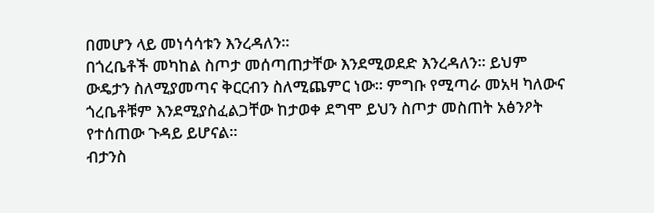በመሆን ላይ መነሳሳቱን እንረዳለን።
በጎረቤቶች መካከል ስጦታ መሰጣጠታቸው እንደሚወደድ እንረዳለን። ይህም ውዴታን ስለሚያመጣና ቅርርብን ስለሚጨምር ነው። ምግቡ የሚጣራ መአዛ ካለውና ጎረቤቶቹም እንደሚያስፈልጋቸው ከታወቀ ደግሞ ይህን ስጦታ መስጠት አፅንዖት የተሰጠው ጉዳይ ይሆናል።
ብታንስ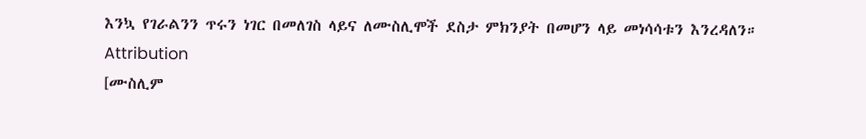እንኳ የገራልንን ጥሩን ነገር በመለገስ ላይና ለሙስሊሞች ደስታ ምክንያት በመሆን ላይ መነሳሳቱን እንረዳለን።
Attribution
[ሙስሊም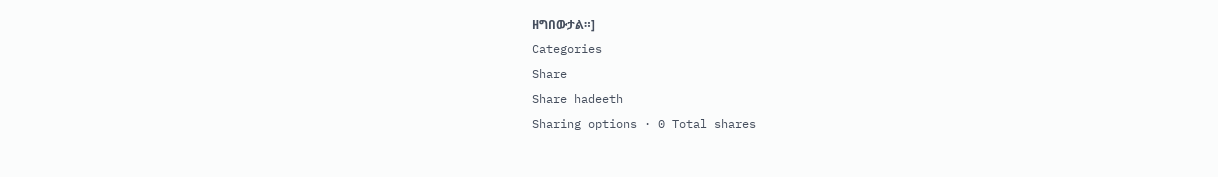ዘግበውታል።]
Categories
Share
Share hadeeth
Sharing options · 0 Total shares